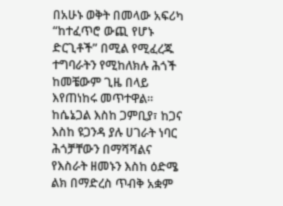በአሁኑ ወቅት በመላው አፍሪካ “ከተፈጥሮ ውጪ የሆኑ ድርጊቶች” በሚል የሚፈረጁ ተግባራትን የሚከለክሉ ሕጎች ከመቼውም ጊዜ በላይ እየጠነከሩ መጥተዋል።
ከሴኔጋል እስከ ጋምቢያ፣ ከጋና እስከ ዩጋንዳ ያሉ ሀገራት ነባር ሕጎቻቸውን በማሻሻልና የእስራት ዘመኑን እስከ ዕድሜ ልክ በማድረስ ጥብቅ አቋም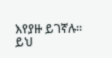እየያዙ ይገኛሉ። ይህ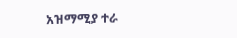አዝማሚያ ተራ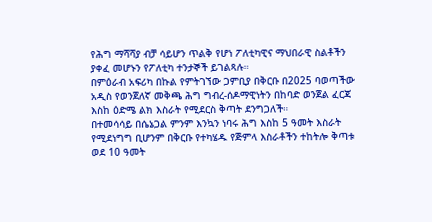የሕግ ማሻሻያ ብቻ ሳይሆን ጥልቅ የሆነ ፖለቲካዊና ማህበራዊ ስልቶችን ያቀፈ መሆኑን የፖለቲካ ተንታኞች ይገልጻሉ።
በምዕራብ አፍሪካ በኩል የምትገኘው ጋምቢያ በቅርቡ በ2025 ባወጣችው አዲስ የወንጀለኛ መቅጫ ሕግ ግብረ-ሰዶማዊነትን በከባድ ወንጀል ፈርጃ እስከ ዕድሜ ልክ እስራት የሚደርስ ቅጣት ደንግጋለች።
በተመሳሳይ በሴኔጋል ምንም እንኳን ነባሩ ሕግ እስከ 5 ዓመት እስራት የሚደነግግ ቢሆንም በቅርቡ የተካሄዱ የጅምላ እስራቶችን ተከትሎ ቅጣቱ ወደ 10 ዓመት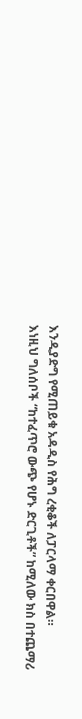እንዲያድግ የሚጠይቁ አዳዲስ የሕግ ረቂቆች ለፓርላማ ቀርበዋል።
እነዚህ ግለሰቦች “ከተፈጥሮ ውጭ የሆኑ ድርጊቶች” ከሚለው ክስ በተጨማሪ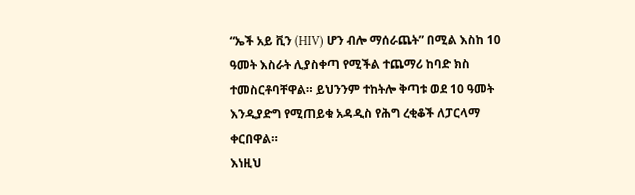“ኤች አይ ቪን (HIV) ሆን ብሎ ማሰራጨት” በሚል እስከ 10 ዓመት እስራት ሊያስቀጣ የሚችል ተጨማሪ ከባድ ክስ ተመስርቶባቸዋል። ይህንንም ተከትሎ ቅጣቱ ወደ 10 ዓመት እንዲያድግ የሚጠይቁ አዳዲስ የሕግ ረቂቆች ለፓርላማ ቀርበዋል።
እነዚህ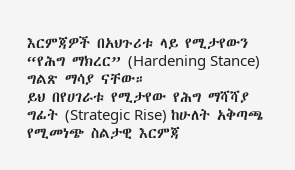እርምጃዎች በአህጉሪቱ ላይ የሚታየውን “የሕግ ማክረር” (Hardening Stance) ግልጽ ማሳያ ናቸው።
ይህ በየሀገራቱ የሚታየው የሕግ ማሻሻያ ግፊት (Strategic Rise) ከሁለት አቅጣጫ የሚመነጭ ስልታዊ እርምጃ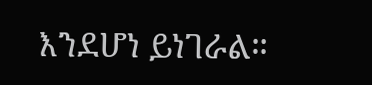እንደሆነ ይነገራል።